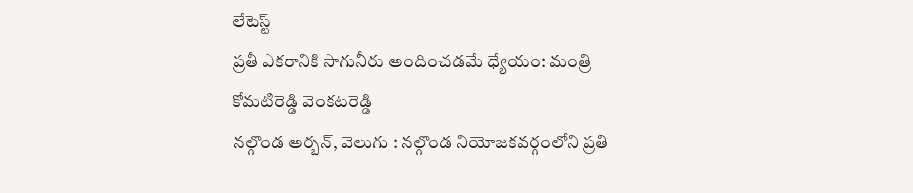లేటెస్ట్
ప్రతీ ఎకరానికి సాగునీరు అందించడమే ధ్యేయం: మంత్రి కోమటిరెడ్డి వెంకటరెడ్డి
నల్గొండ అర్బన్, వెలుగు : నల్గొండ నియోజకవర్గంలోని ప్రతి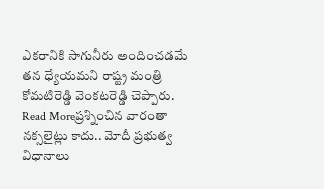ఎకరానికి సాగునీరు అందించడమే తన ధ్యేయమని రాష్ట్ర మంత్రి కోమటిరెడ్డి వెంకటరెడ్డి చెప్పారు.
Read Moreప్రశ్నించిన వారంతా నక్సలైట్లు కాదు.. మోదీ ప్రభుత్వ విధానాలు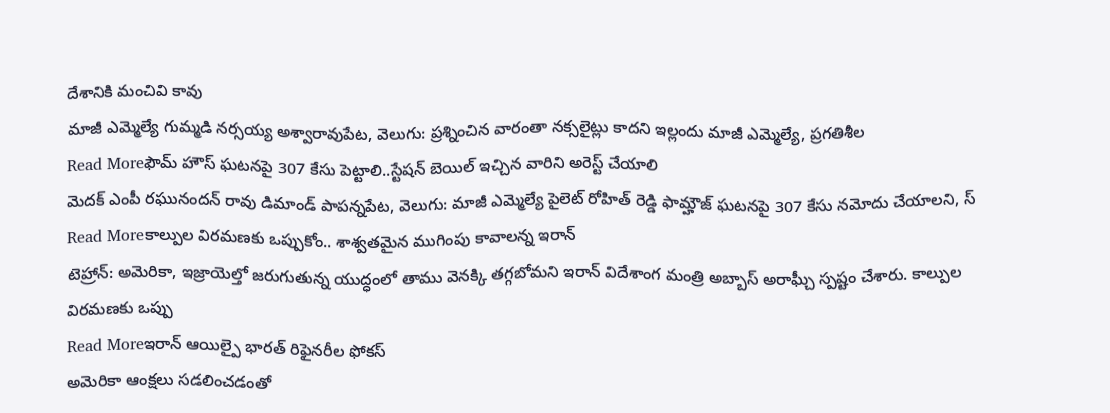దేశానికి మంచివి కావు
మాజీ ఎమ్మెల్యే గుమ్మడి నర్సయ్య అశ్వారావుపేట, వెలుగు: ప్రశ్నించిన వారంతా నక్సలైట్లు కాదని ఇల్లందు మాజీ ఎమ్మెల్యే, ప్రగతిశీల
Read Moreఫౌమ్ హౌస్ ఘటనపై 307 కేసు పెట్టాలి..స్టేషన్ బెయిల్ ఇచ్చిన వారిని అరెస్ట్ చేయాలి
మెదక్ ఎంపీ రఘునందన్ రావు డిమాండ్ పాపన్నపేట, వెలుగు: మాజీ ఎమ్మెల్యే పైలెట్ రోహిత్ రెడ్డి ఫామ్హౌజ్ ఘటనపై 307 కేసు నమోదు చేయాలని, స్
Read Moreకాల్పుల విరమణకు ఒప్పుకోం.. శాశ్వతమైన ముగింపు కావాలన్న ఇరాన్
టెహ్రాన్: అమెరికా, ఇజ్రాయెల్తో జరుగుతున్న యుద్ధంలో తాము వెనక్కి తగ్గబోమని ఇరాన్ విదేశాంగ మంత్రి అబ్బాస్ అరాఘ్చీ స్పష్టం చేశారు. కాల్పుల విరమణకు ఒప్పు
Read Moreఇరాన్ ఆయిల్పై భారత్ రిఫైనరీల ఫోకస్
అమెరికా ఆంక్షలు సడలించడంతో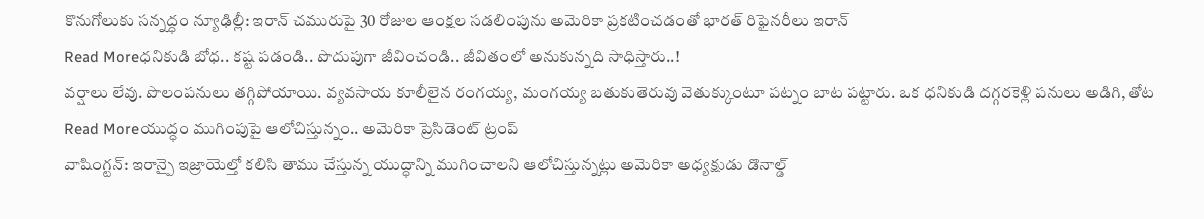కొనుగోలుకు సన్నద్ధం న్యూఢిల్లీ: ఇరాన్ చమురుపై 30 రోజుల ఆంక్షల సడలింపును అమెరికా ప్రకటించడంతో భారత్ రిఫైనరీలు ఇరాన్
Read Moreధనికుడి బోధ.. కష్ట పడండి.. పొదుపుగా జీవించండి.. జీవితంలో అనుకున్నది సాధిస్తారు..!
వర్షాలు లేవు. పొలంపనులు తగ్గిపోయాయి. వ్యవసాయ కూలీలైన రంగయ్య, మంగయ్య బతుకుతెరువు వెతుక్కుంటూ పట్నం బాట పట్టారు. ఒక ధనికుడి దగ్గరకెళ్లి పనులు అడిగి, తోట
Read Moreయుద్ధం ముగింపుపై ఆలోచిస్తున్నం.. అమెరికా ప్రెసిడెంట్ ట్రంప్
వాషింగ్టన్: ఇరాన్పై ఇజ్రాయెల్తో కలిసి తాము చేస్తున్న యుద్ధాన్ని ముగించాలని ఆలోచిస్తున్నట్లు అమెరికా అధ్యక్షుడు డొనాల్డ్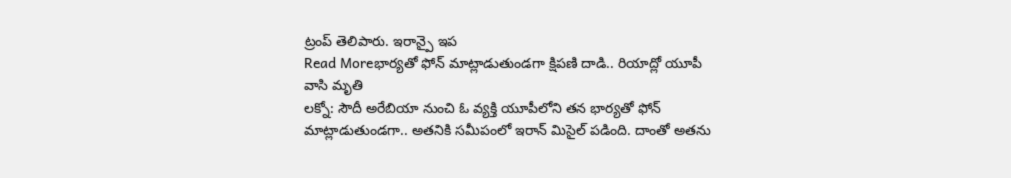ట్రంప్ తెలిపారు. ఇరాన్పై ఇప
Read Moreభార్యతో ఫోన్ మాట్లాడుతుండగా క్షిపణి దాడి.. రియాద్లో యూపీ వాసి మృతి
లక్నో: సౌదీ అరేబియా నుంచి ఓ వ్యక్తి యూపీలోని తన భార్యతో ఫోన్ మాట్లాడుతుండగా.. అతనికి సమీపంలో ఇరాన్ మిసైల్ పడింది. దాంతో అతను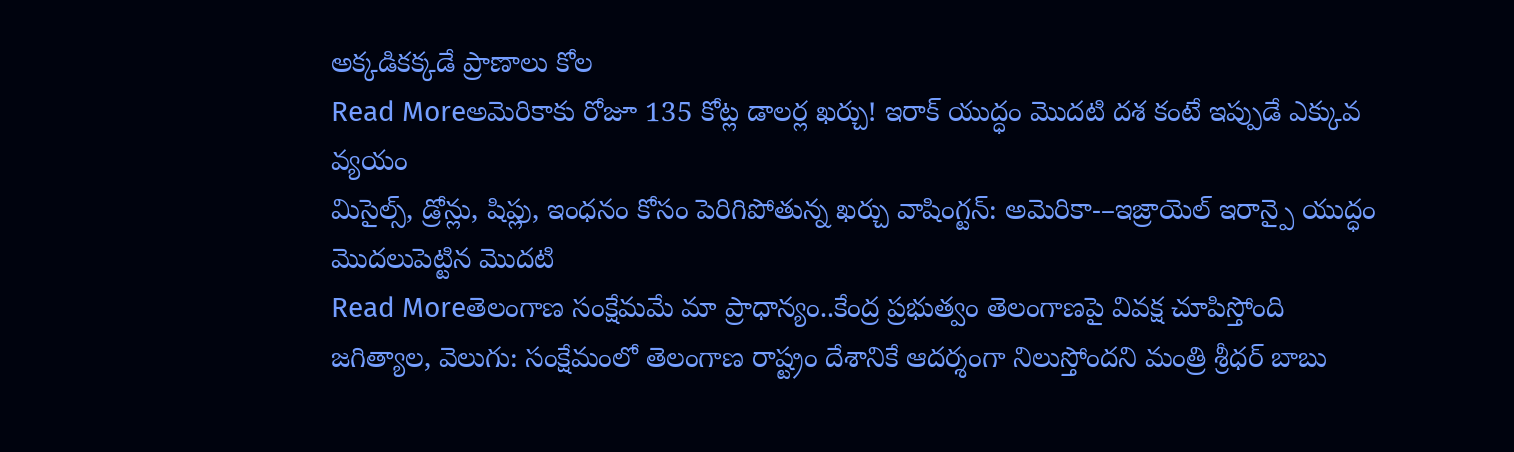అక్కడికక్కడే ప్రాణాలు కోల
Read Moreఅమెరికాకు రోజూ 135 కోట్ల డాలర్ల ఖర్చు! ఇరాక్ యుద్ధం మొదటి దశ కంటే ఇప్పుడే ఎక్కువ వ్యయం
మిసైల్స్, డ్రోన్లు, షిప్లు, ఇంధనం కోసం పెరిగిపోతున్న ఖర్చు వాషింగ్టన్: అమెరికా-–ఇజ్రాయెల్ ఇరాన్పై యుద్ధం మొదలుపెట్టిన మొదటి
Read Moreతెలంగాణ సంక్షేమమే మా ప్రాధాన్యం..కేంద్ర ప్రభుత్వం తెలంగాణపై వివక్ష చూపిస్తోంది
జగిత్యాల, వెలుగు: సంక్షేమంలో తెలంగాణ రాష్ట్రం దేశానికే ఆదర్శంగా నిలుస్తోందని మంత్రి శ్రీధర్ బాబు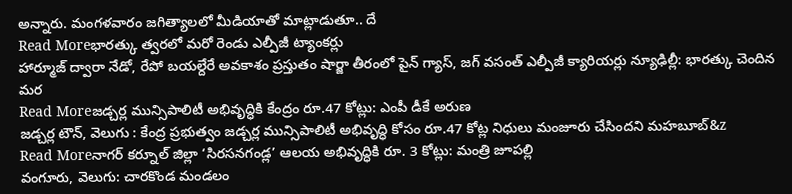అన్నారు. మంగళవారం జగిత్యాలలో మీడియాతో మాట్లాడుతూ.. దే
Read Moreభారత్కు త్వరలో మరో రెండు ఎల్పీజీ ట్యాంకర్లు
హార్మూజ్ ద్వారా నేడో, రేపో బయల్దేరే అవకాశం ప్రస్తుతం షార్జా తీరంలో పైన్ గ్యాస్, జగ్ వసంత్ ఎల్పీజీ క్యారియర్లు న్యూఢిల్లీ: భారత్కు చెందిన మర
Read Moreజడ్చర్ల మున్సిపాలిటీ అభివృద్ధికి కేంద్రం రూ.47 కోట్లు: ఎంపీ డీకే అరుణ
జడ్చర్ల టౌన్, వెలుగు : కేంద్ర ప్రభుత్వం జడ్చర్ల మున్సిపాలిటీ అభివృద్ధి కోసం రూ.47 కోట్ల నిధులు మంజూరు చేసిందని మహబూబ్&z
Read Moreనాగర్ కర్నూల్ జిల్లా ‘సిరసనగండ్ల’ ఆలయ అభివృద్ధికి రూ. 3 కోట్లు: మంత్రి జూపల్లి
వంగూరు, వెలుగు: చారకొండ మండలం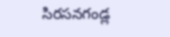సిరసనగండ్ల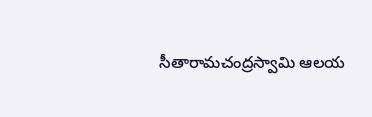సీతారామచంద్రస్వామి ఆలయ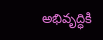అభివృద్ధికి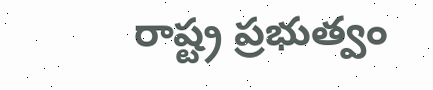రాష్ట్ర ప్రభుత్వం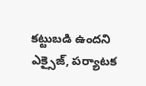కట్టుబడి ఉందని ఎక్సైజ్, పర్యాటక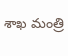శాఖ మంత్రి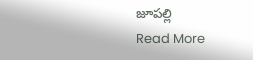జూపల్లి
Read More